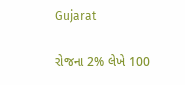Gujarat

રોજના 2% લેખે 100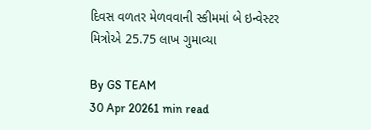દિવસ વળતર મેળવવાની સ્કીમમાં બે ઇન્વેસ્ટર મિત્રોએ 25.75 લાખ ગુમાવ્યા

By GS TEAM
30 Apr 20261 min read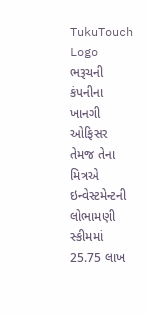TukuTouch Logo
ભરૂચની કંપનીના ખાનગી ઓફિસર તેમજ તેના મિત્રએ ઇન્વેસ્ટમેન્ટની લોભામણી સ્કીમમાં 25.75 લાખ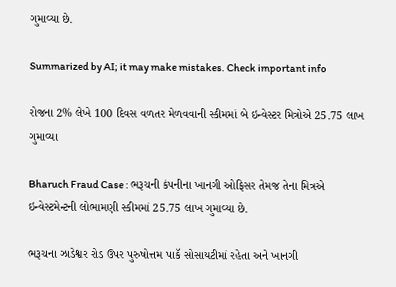ગુમાવ્યા છે.

Summarized by AI; it may make mistakes. Check important info

રોજના 2% લેખે 100 દિવસ વળતર મેળવવાની સ્કીમમાં બે ઇન્વેસ્ટર મિત્રોએ 25.75 લાખ ગુમાવ્યા

Bharuch Fraud Case : ભરૂચની કંપનીના ખાનગી ઓફિસર તેમજ તેના મિત્રએ ઇન્વેસ્ટમેન્ટની લોભામણી સ્કીમમાં 25.75 લાખ ગુમાવ્યા છે.

ભરૂચના ઝાડેશ્વર રોડ ઉપર પુરુષોત્તમ પાકૅ સોસાયટીમાં રહેતા અને ખાનગી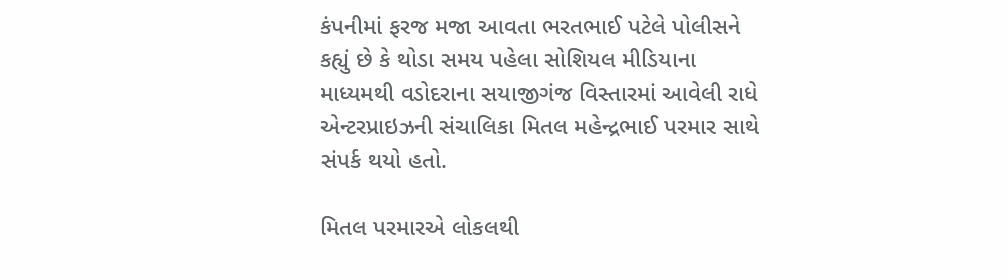કંપનીમાં ફરજ મજા આવતા ભરતભાઈ પટેલે પોલીસને કહ્યું છે કે થોડા સમય પહેલા સોશિયલ મીડિયાના માધ્યમથી વડોદરાના સયાજીગંજ વિસ્તારમાં આવેલી રાધે એન્ટરપ્રાઇઝની સંચાલિકા મિતલ મહેન્દ્રભાઈ પરમાર સાથે સંપર્ક થયો હતો.

મિતલ પરમારએ લોકલથી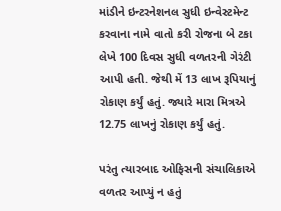માંડીને ઇન્ટરનેશનલ સુધી ઇન્વેસ્ટમેન્ટ કરવાના નામે વાતો કરી રોજના બે ટકા લેખે 100 દિવસ સુધી વળતરની ગેરંટી આપી હતી. જેથી મેં 13 લાખ રૂપિયાનું રોકાણ કર્યું હતું. જ્યારે મારા મિત્રએ 12.75 લાખનું રોકાણ કર્યું હતું.

પરંતુ ત્યારબાદ ઓફિસની સંચાલિકાએ વળતર આપ્યું ન હતું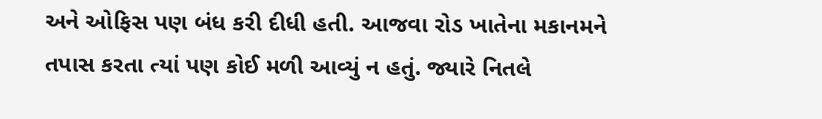અને ઓફિસ પણ બંધ કરી દીધી હતી. આજવા રોડ ખાતેના મકાનમને તપાસ કરતા ત્યાં પણ કોઈ મળી આવ્યું ન હતું. જ્યારે નિતલે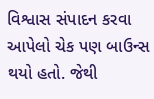વિશ્વાસ સંપાદન કરવા આપેલો ચેક પણ બાઉન્સ થયો હતો. જેથી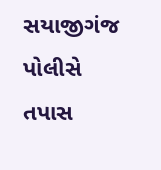સયાજીગંજ પોલીસે તપાસ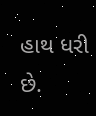હાથ ધરી છે.